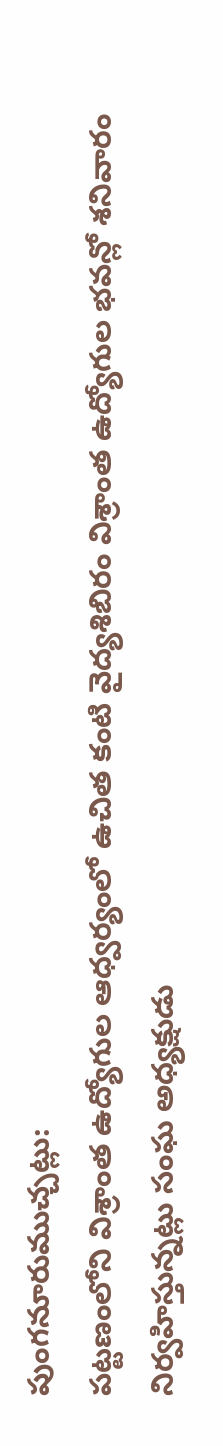పుంగనూరుముచ్చట్లు:
పట్టణంలోని విశ్రాంత ఉద్యోగుల ఆధ్వర్యంలో ఉచిత కంటి వైద్యశిబిరం విశ్రాంత ఉద్యోగుల భవన్లో శనివారం నిర్వహిస్తున్నట్లు సంఘ అధ్యక్షుడు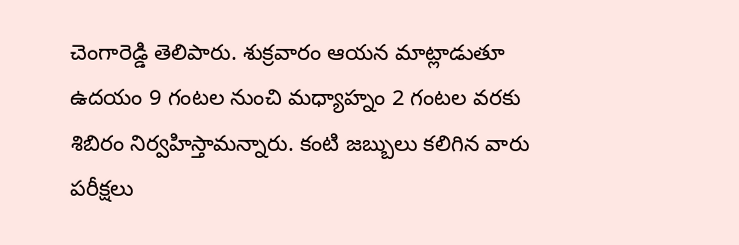చెంగారెడ్డి తెలిపారు. శుక్రవారం ఆయన మాట్లాడుతూ ఉదయం 9 గంటల నుంచి మధ్యాహ్నం 2 గంటల వరకు శిబిరం నిర్వహిస్తామన్నారు. కంటి జబ్బులు కలిగిన వారు పరీక్షలు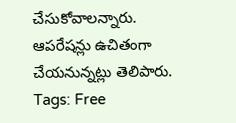చేసుకోవాలన్నారు. ఆపరేషన్లు ఉచితంగా చేయనున్నట్లు తెలిపారు.
Tags: Free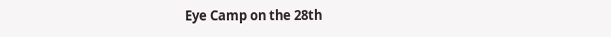Eye Camp on the 28th